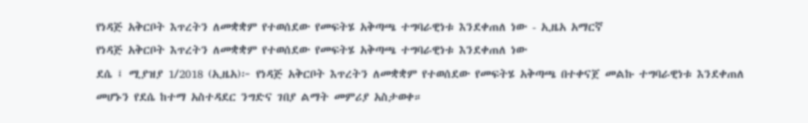የነዳጅ አቅርቦት እጥረትን ለመቋቋም የተወሰደው የመፍትሄ አቅጣጫ ተግባራዊነቱ እንደቀጠለ ነው - ኢዜአ አማርኛ
የነዳጅ አቅርቦት እጥረትን ለመቋቋም የተወሰደው የመፍትሄ አቅጣጫ ተግባራዊነቱ እንደቀጠለ ነው
ደሴ ፤ ሚያዝያ 1/2018 (ኢዜአ)፦ የነዳጅ አቅርቦት እጥረትን ለመቋቋም የተወሰደው የመፍትሄ አቅጣጫ በተቀናጀ መልኩ ተግባራዊነቱ እንደቀጠለ መሆኑን የደሴ ከተማ አስተዳደር ንግድና ገበያ ልማት መምሪያ አስታወቀ።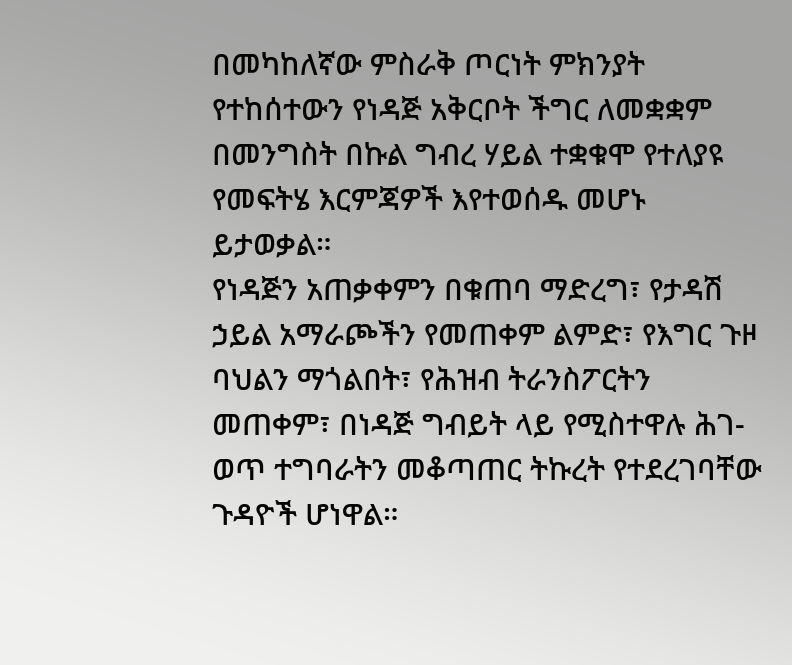በመካከለኛው ምስራቅ ጦርነት ምክንያት የተከሰተውን የነዳጅ አቅርቦት ችግር ለመቋቋም በመንግስት በኩል ግብረ ሃይል ተቋቁሞ የተለያዩ የመፍትሄ እርምጃዎች እየተወሰዱ መሆኑ ይታወቃል።
የነዳጅን አጠቃቀምን በቁጠባ ማድረግ፣ የታዳሽ ኃይል አማራጮችን የመጠቀም ልምድ፣ የእግር ጉዞ ባህልን ማጎልበት፣ የሕዝብ ትራንስፖርትን መጠቀም፣ በነዳጅ ግብይት ላይ የሚስተዋሉ ሕገ-ወጥ ተግባራትን መቆጣጠር ትኩረት የተደረገባቸው ጉዳዮች ሆነዋል።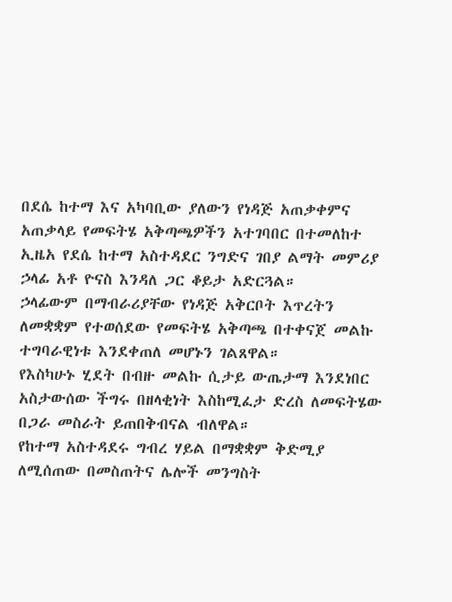በደሴ ከተማ እና አካባቢው ያለውን የነዳጅ አጠቃቀምና አጠቃላይ የመፍትሄ አቅጣጫዎችን አተገባበር በተመለከተ ኢዜአ የደሴ ከተማ አስተዳደር ንግድና ገበያ ልማት መምሪያ ኃላፊ አቶ ዮናስ እንዳለ ጋር ቆይታ አድርጓል።
ኃላፊውም በማብራሪያቸው የነዳጅ አቅርቦት እጥረትን ለመቋቋም የተወሰደው የመፍትሄ አቅጣጫ በተቀናጀ መልኩ ተግባራዊነቱ እንደቀጠለ መሆኑን ገልጸዋል።
የእስካሁኑ ሂደት በብዙ መልኩ ሲታይ ውጤታማ እንደነበር አስታውሰው ችግሩ በዘላቂነት እስከሚፈታ ድረስ ለመፍትሄው በጋራ መስራት ይጠበቅብናል ብለዋል።
የከተማ አስተዳደሩ ግብረ ሃይል በማቋቋም ቅድሚያ ለሚሰጠው በመስጠትና ሌሎች መንግስት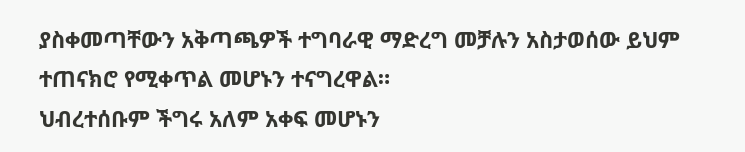ያስቀመጣቸውን አቅጣጫዎች ተግባራዊ ማድረግ መቻሉን አስታወሰው ይህም ተጠናክሮ የሚቀጥል መሆኑን ተናግረዋል።
ህብረተሰቡም ችግሩ አለም አቀፍ መሆኑን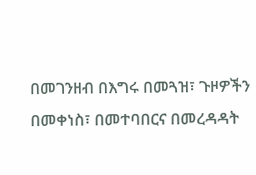በመገንዘብ በእግሩ በመጓዝ፣ ጉዞዎችን በመቀነስ፣ በመተባበርና በመረዳዳት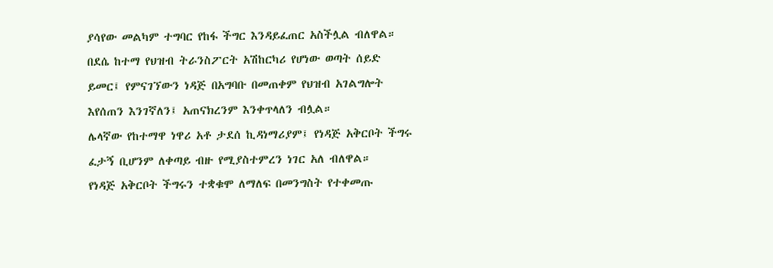ያሳየው መልካም ተግባር የከፋ ችግር እንዳይፈጠር አስችሏል ብለዋል።
በደሴ ከተማ የህዝብ ትራንስፖርት አሽከርካሪ የሆነው ወጣት ሰይድ ይመር፤ የምናገኘውን ነዳጅ በአግባቡ በመጠቀም የህዝብ አገልግሎት እየሰጠን እንገኛለን፤ አጠናክረንም እንቀጥላለን ብሏል።
ሌላኛው የከተማዋ ነዋሪ አቶ ታደሰ ኪዳነማሪያም፤ የነዳጅ አቅርቦት ችግሩ ፈታኝ ቢሆንም ለቀጣይ ብዙ የሚያስተምረን ነገር አለ ብለዋል።
የነዳጅ አቅርቦት ችግሩን ተቋቁሞ ለማለፍ በመንግስት የተቀመጡ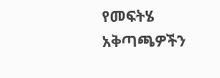የመፍትሄ አቅጣጫዎችን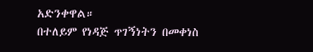አድንቀዋል።
በተለይም የነዳጅ ጥገኝነትን በመቀነስ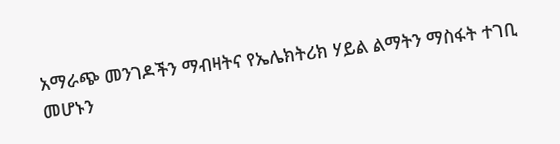አማራጭ መንገዶችን ማብዛትና የኤሌክትሪክ ሃይል ልማትን ማስፋት ተገቢ መሆኑን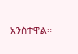አንስተዋል።